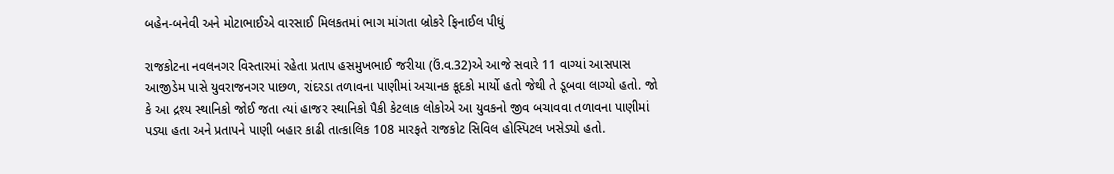બહેન-બનેવી અને મોટાભાઈએ વારસાઈ મિલકતમાં ભાગ માંગતા બ્રોકરે ફિનાઈલ પીધું

રાજકોટના નવલનગર વિસ્તારમાં રહેતા પ્રતાપ હસમુખભાઈ જરીયા (ઉં.વ.32)એ આજે સવારે 11 વાગ્યાં આસપાસ આજીડેમ પાસે યુવરાજનગર પાછળ, રાંદરડા તળાવના પાણીમાં અચાનક કૂદકો માર્યો હતો જેથી તે ડૂબવા લાગ્યો હતો. જો કે આ દ્રશ્ય સ્થાનિકો જોઈ જતા ત્યાં હાજર સ્થાનિકો પૈકી કેટલાક લોકોએ આ યુવકનો જીવ બચાવવા તળાવના પાણીમાં પડ્યા હતા અને પ્રતાપને પાણી બહાર કાઢી તાત્કાલિક 108 મારફતે રાજકોટ સિવિલ હોસ્પિટલ ખસેડ્યો હતો.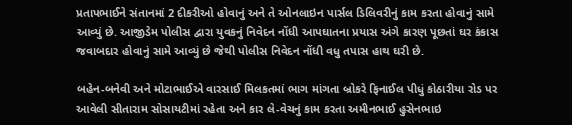પ્રતાપભાઈને સંતાનમાં 2 દીકરીઓ હોવાનું અને તે ઓનલાઇન પાર્સલ ડિલિવરીનું કામ કરતા હોવાનું સામે આવ્યું છે. આજીડેમ પોલીસ દ્વારા યુવકનું નિવેદન નોંધી આપઘાતના પ્રયાસ અંગે કારણ પૂછતાં ઘર કંકાસ જવાબદાર હોવાનું સામે આવ્યું છે જેથી પોલીસ નિવેદન નોંધી વધુ તપાસ હાથ ઘરી છે.

બહેન-બનેવી અને મોટાભાઈએ વારસાઈ મિલકતમાં ભાગ માંગતા બ્રોકરે ફિનાઈલ પીધું કોઠારીયા રોડ પર આવેલી સીતારામ સોસાયટીમાં રહેતા અને કાર લે-વેચનું કામ કરતા અમીનભાઈ હુસેનભાઇ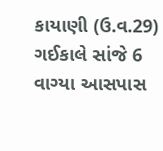કાયાણી (ઉ.વ.29) ગઈકાલે સાંજે 6 વાગ્યા આસપાસ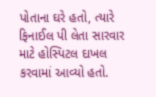પોતાના ઘરે હતો, ત્યારે ફિનાઈલ પી લેતા સારવાર માટે હોસ્પિટલ દાખલ કરવામાં આવ્યો હતો.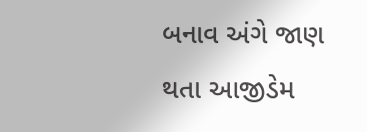બનાવ અંગે જાણ થતા આજીડેમ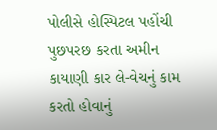પોલીસે હોસ્પિટલ પહોંચી પુછપરછ કરતા અમીન કાયાણી કાર લે-વેચનું કામ કરતો હોવાનું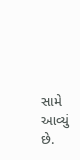સામે આવ્યું છે.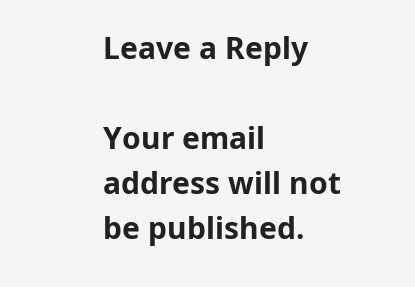Leave a Reply

Your email address will not be published.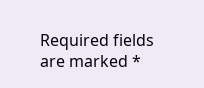Required fields are marked *